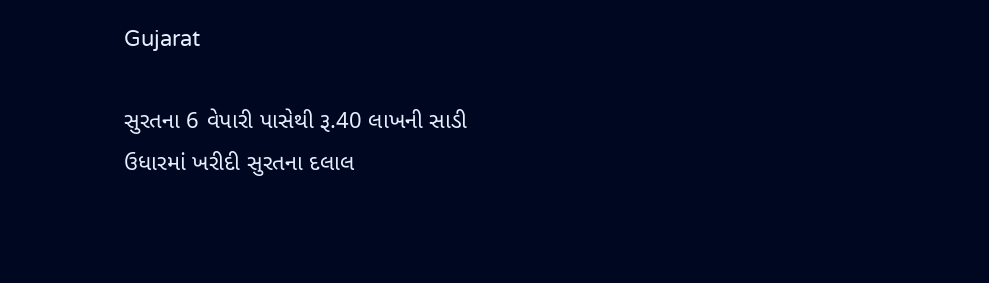Gujarat

સુરતના 6 વેપારી પાસેથી રૂ.40 લાખની સાડી ઉધારમાં ખરીદી સુરતના દલાલ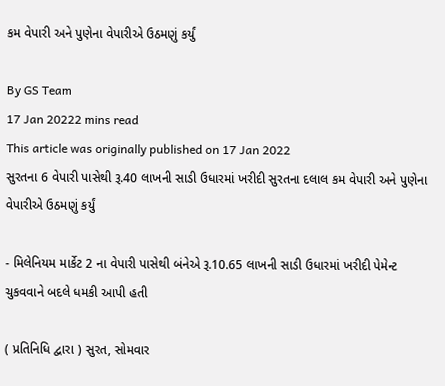કમ વેપારી અને પુણેના વેપારીએ ઉઠમણું કર્યું

By GS Team
17 Jan 20222 mins read
This article was originally published on 17 Jan 2022
સુરતના 6 વેપારી પાસેથી રૂ.40 લાખની સાડી ઉધારમાં ખરીદી સુરતના દલાલ કમ વેપારી અને પુણેના વેપારીએ ઉઠમણું કર્યું

- મિલેનિયમ માર્કેટ 2 ના વેપારી પાસેથી બંનેએ રૂ.10.65 લાખની સાડી ઉધારમાં ખરીદી પેમેન્ટ ચુકવવાને બદલે ધમકી આપી હતી

( પ્રતિનિધિ દ્વારા ) સુરત, સોમવાર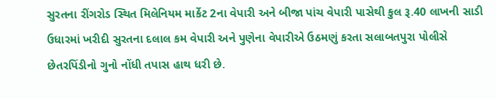સુરતના રીંગરોડ સ્થિત મિલેનિયમ માર્કેટ 2ના વેપારી અને બીજા પાંચ વેપારી પાસેથી કુલ રૂ.40 લાખની સાડી ઉધારમાં ખરીદી સુરતના દલાલ કમ વેપારી અને પુણેના વેપારીએ ઉઠમણું કરતા સલાબતપુરા પોલીસે છેતરપિંડીનો ગુનો નોંધી તપાસ હાથ ધરી છે.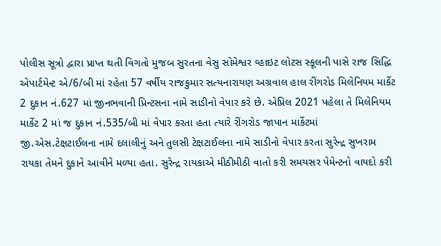પોલીસ સૂત્રો દ્વારા પ્રાપ્ત થતી વિગતો મુજબ સુરતના વેસુ સોમેશ્વર વ્હાઇટ લોટસ સ્કૂલની પાસે રાજ સિદ્ધિ એપાર્ટમેન્ટ એ/6/બી માં રહેતા 57 વર્ષીય રાજકુમાર સત્યનારાયણ અગ્રવાલ હાલ રીંગરોડ મિલેનિયમ માર્કેટ 2 દુકાન નં.627 માં જીનભવાની પ્રિન્ટસના નામે સાડીનો વેપાર કરે છે. એપ્રિલ 2021 પહેલા તે મિલેનિયમ માર્કેટ 2 માં જ દુકાન નં.535/બી માં વેપાર કરતા હતા ત્યારે રીંગરોડ જાપાન માર્કેટમાં જી.એસ.ટેક્ષટાઈલના નામે દલાલીનું અને તુલસી ટેક્ષટાઈલના નામે સાડીનો વેપાર કરતા સુરેન્દ્ર સુખરામ રાયકા તેમને દુકાને આવીને મળ્યા હતા. સુરેન્દ્ર રાયકાએ મીઠીમીઠી વાતો કરી સમયસર પેમેન્ટનો વાયદો કરી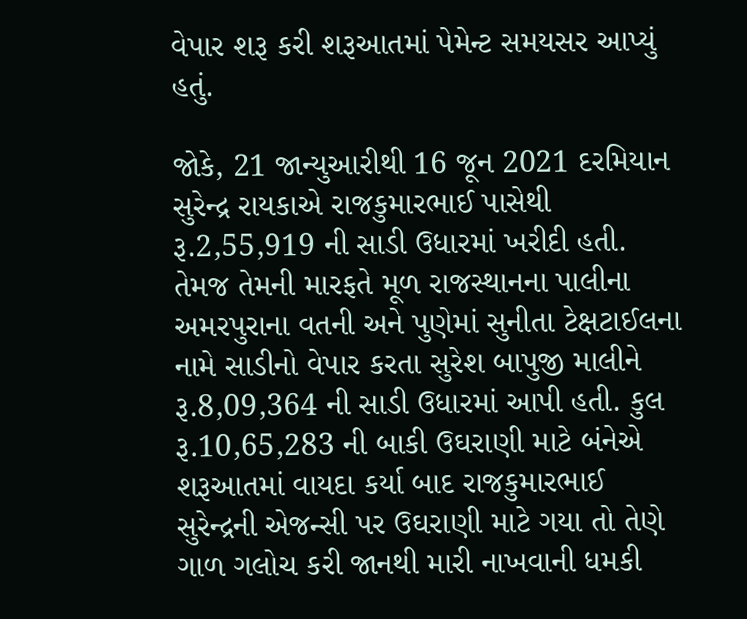વેપાર શરૂ કરી શરૂઆતમાં પેમેન્ટ સમયસર આપ્યું હતું.

જોકે, 21 જાન્યુઆરીથી 16 જૂન 2021 દરમિયાન સુરેન્દ્ર રાયકાએ રાજકુમારભાઈ પાસેથી રૂ.2,55,919 ની સાડી ઉધારમાં ખરીદી હતી. તેમજ તેમની મારફતે મૂળ રાજસ્થાનના પાલીના અમરપુરાના વતની અને પુણેમાં સુનીતા ટેક્ષટાઈલના નામે સાડીનો વેપાર કરતા સુરેશ બાપુજી માલીને રૂ.8,09,364 ની સાડી ઉધારમાં આપી હતી. કુલ રૂ.10,65,283 ની બાકી ઉઘરાણી માટે બંનેએ શરૂઆતમાં વાયદા કર્યા બાદ રાજકુમારભાઈ સુરેન્દ્રની એજન્સી પર ઉઘરાણી માટે ગયા તો તેણે ગાળ ગલોચ કરી જાનથી મારી નાખવાની ધમકી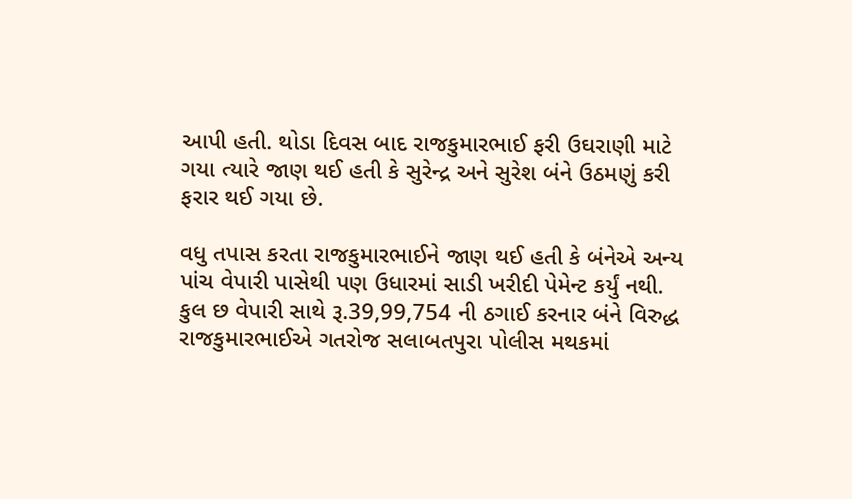આપી હતી. થોડા દિવસ બાદ રાજકુમારભાઈ ફરી ઉઘરાણી માટે ગયા ત્યારે જાણ થઈ હતી કે સુરેન્દ્ર અને સુરેશ બંને ઉઠમણું કરી ફરાર થઈ ગયા છે.

વધુ તપાસ કરતા રાજકુમારભાઈને જાણ થઈ હતી કે બંનેએ અન્ય પાંચ વેપારી પાસેથી પણ ઉધારમાં સાડી ખરીદી પેમેન્ટ કર્યું નથી. કુલ છ વેપારી સાથે રૂ.39,99,754 ની ઠગાઈ કરનાર બંને વિરુદ્ધ રાજકુમારભાઈએ ગતરોજ સલાબતપુરા પોલીસ મથકમાં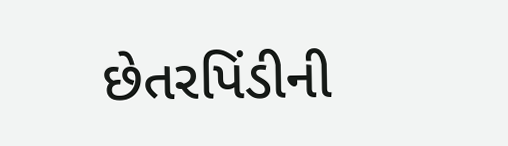છેતરપિંડીની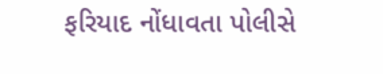ફરિયાદ નોંધાવતા પોલીસે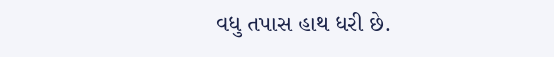વધુ તપાસ હાથ ધરી છે.